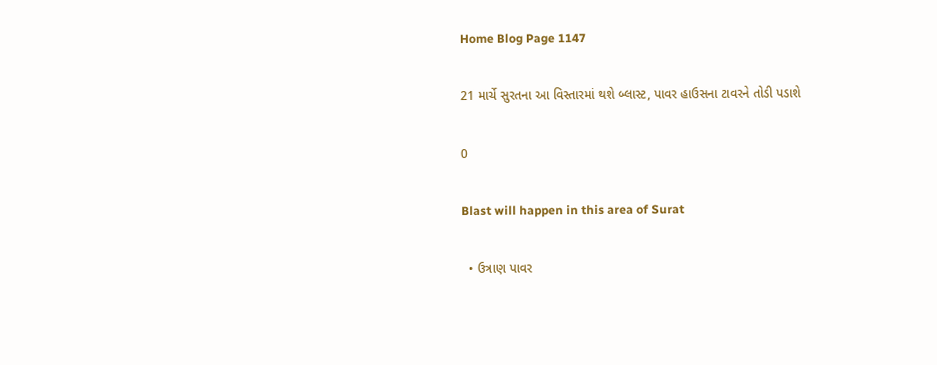Home Blog Page 1147

21 માર્ચે સુરતના આ વિસ્તારમાં થશે બ્લાસ્ટ, પાવર હાઉસના ટાવરને તોડી પડાશે

0

Blast will happen in this area of Surat

  • ઉત્રાણ પાવર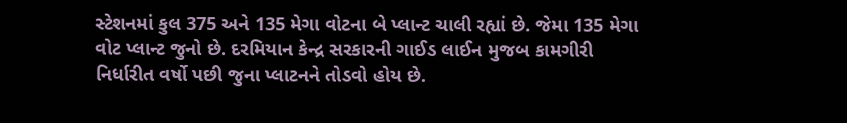સ્ટેશનમાં કુલ 375 અને 135 મેગા વોટના બે પ્લાન્ટ ચાલી રહ્યાં છે. જેમા 135 મેગા વોટ પ્લાન્ટ જુનો છે. દરમિયાન કેન્દ્ર સરકારની ગાઈડ લાઈન મુજબ કામગીરી નિર્ધારીત વર્ષો પછી જુના પ્લાટનને તોડવો હોય છે.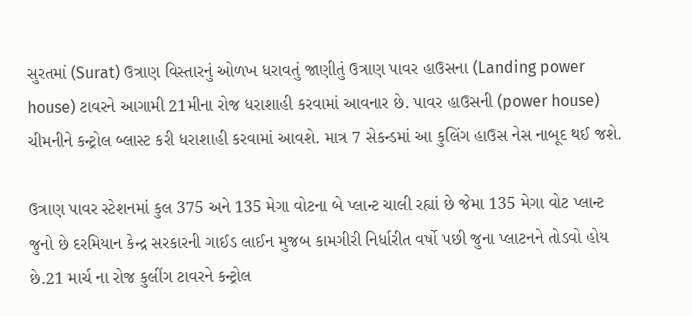સુરતમાં (Surat) ઉત્રાણ વિસ્તારનું ઓળખ ધરાવતું જાણીતું ઉત્રાણ પાવર હાઉસના (Landing power house) ટાવરને આગામી 21મીના રોજ ધરાશાહી કરવામાં આવનાર છે. પાવર હાઉસની (power house) ચીમનીને કન્ટ્રોલ બ્લાસ્ટ કરી ધરાશાહી કરવામાં આવશે. માત્ર 7 સેકન્ડમાં આ કુલિંગ હાઉસ નેસ નાબૂદ થઈ જશે.

ઉત્રાણ પાવર સ્ટેશનમાં કુલ 375 અને 135 મેગા વોટના બે પ્લાન્ટ ચાલી રહ્યાં છે જેમા 135 મેગા વોટ પ્લાન્ટ જુનો છે દરમિયાન કેન્દ્ર સરકારની ગાઈડ લાઈન મુજબ કામગીરી નિર્ધારીત વર્ષો પછી જુના પ્લાટનને તોડવો હોય છે.21 માર્ચ ના રોજ કુલીંગ ટાવરને કન્ટ્રોલ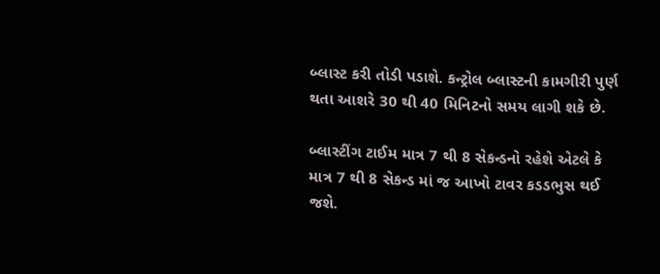બ્લાસ્ટ કરી તોડી પડાશે. કન્ટ્રોલ બ્લાસ્ટની કામગીરી પુર્ણ થતા આશરે 30 થી 40 મિનિટનો સમય લાગી શકે છે.

બ્લાસ્ટીંગ ટાઈમ માત્ર 7 થી 8 સેકન્ડનો રહેશે એટલે કે માત્ર 7 થી 8 સેકન્ડ માં જ આખો ટાવર કડડભુસ થઈ જશે.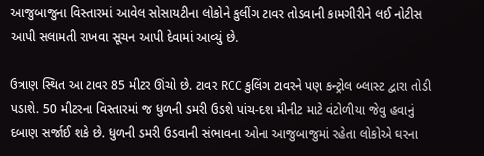આજુબાજુના વિસ્તારમાં આવેલ સોસાયટીના લોકોને કુલીંગ ટાવર તોડવાની કામગીરીને લઈ નોટીસ આપી સલામતી રાખવા સૂચન આપી દેવામાં આવ્યું છે.

ઉત્રાણ સ્થિત આ ટાવર 85 મીટર ઊંચો છે. ટાવર RCC કુલિંગ ટાવરને પણ કન્ટ્રોલ બ્લાસ્ટ દ્વારા તોડી પડાશે. 50 મીટરના વિસ્તારમાં જ ધુળની ડમરી ઉડશે પાંચ-દશ મીનીટ માટે વંટોળીયા જેવુ હવાનું દબાણ સર્જાઈ શકે છે. ધુળની ડમરી ઉડવાની સંભાવના ઓના આજુબાજુમાં રહેતા લોકોએ ઘરના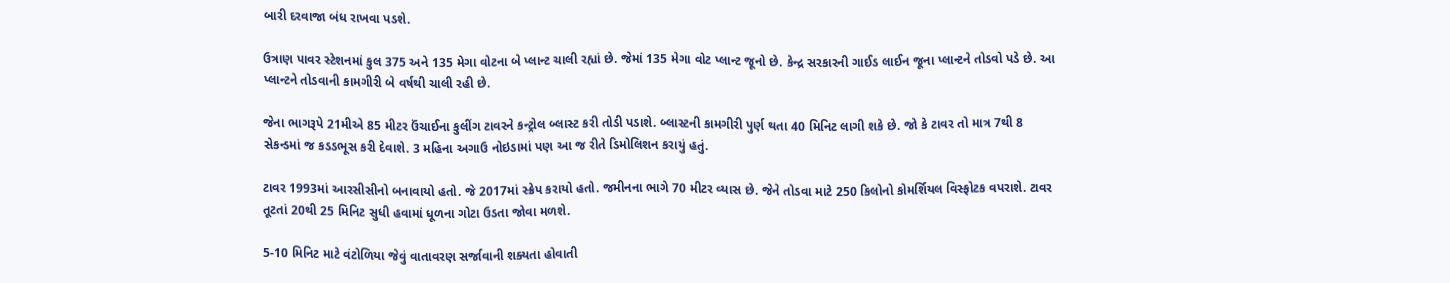બારી દરવાજા બંધ રાખવા પડશે.

ઉત્રાણ પાવર સ્ટેશનમાં કુલ 375 અને 135 મેગા વોટના બે પ્લાન્ટ ચાલી રહ્યાં છે. જેમાં 135 મેગા વોટ પ્લાન્ટ જૂનો છે. કેન્દ્ર સરકારની ગાઈડ લાઈન જૂના પ્લાન્ટને તોડવો પડે છે. આ પ્લાન્ટને તોડવાની કામગીરી બે વર્ષથી ચાલી રહી છે.

જેના ભાગરૂપે 21મીએ 85 મીટર ઉંચાઈના કુલીંગ ટાવરને કન્ટ્રોલ બ્લાસ્ટ કરી તોડી પડાશે. બ્લાસ્ટની કામગીરી પુર્ણ થતા 40 મિનિટ લાગી શકે છે. જો કે ટાવર તો માત્ર 7થી 8 સેકન્ડમાં જ કડડભૂસ કરી દેવાશે. 3 મહિના અગાઉ નોઇડામાં પણ આ જ રીતે ડિમોલિશન કરાયું હતું.

ટાવર 1993માં આરસીસીનો બનાવાયો હતો. જે 2017માં સ્ક્રેપ કરાયો હતો. જમીનના ભાગે 70 મીટર વ્યાસ છે. જેને તોડવા માટે 250 કિલોનો કોમર્શિયલ વિસ્ફોટક વપરાશે. ટાવર તૂટતાં 20થી 25 મિનિટ સુધી હવામાં ધૂળના ગોટા ઉડતા જોવા મળશે.

5-10 મિનિટ માટે વંટોળિયા જેવું વાતાવરણ સર્જાવાની શક્યતા હોવાતી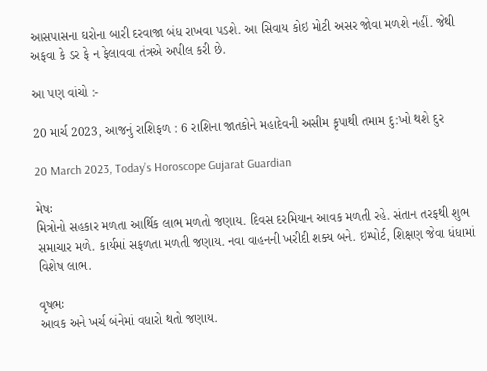આસપાસના ઘરોના બારી દરવાજા બંધ રાખવા પડશે. આ સિવાય કોઇ મોટી અસર જોવા મળશે નહીં. જેથી અફવા કે ડર ફે ન ફેલાવવા તંત્રએ અપીલ કરી છે.

આ પણ વાંચો :-

20 માર્ચ 2023, આજનું રાશિફળ : 6 રાશિના જાતકોને મહાદેવની અસીમ કૃપાથી તમામ દુ:ખો થશે દુર

20 March 2023, Today’s Horoscope Gujarat Guardian

મેષઃ
મિત્રોનો સહકાર મળતા આર્થિક લાભ મળતો જણાય. દિવસ દરમિયાન આવક મળતી રહે. સંતાન તરફથી શુભ સમાચાર મળે. કાર્યમાં સફળતા મળતી જણાય. નવા વાહનની ખરીદી શક્ય બને. ઇમ્પોર્ટ, શિક્ષણ જેવા ધંધામાં વિશેષ લાભ.

વૃષભઃ
આવક અને ખર્ચ બંનેમાં વધારો થતો જણાય.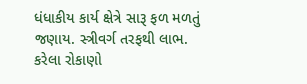ધંધાકીય કાર્ય ક્ષેત્રે સારૂ ફળ મળતું જણાય. સ્ત્રીવર્ગ તરફથી લાભ. કરેલા રોકાણો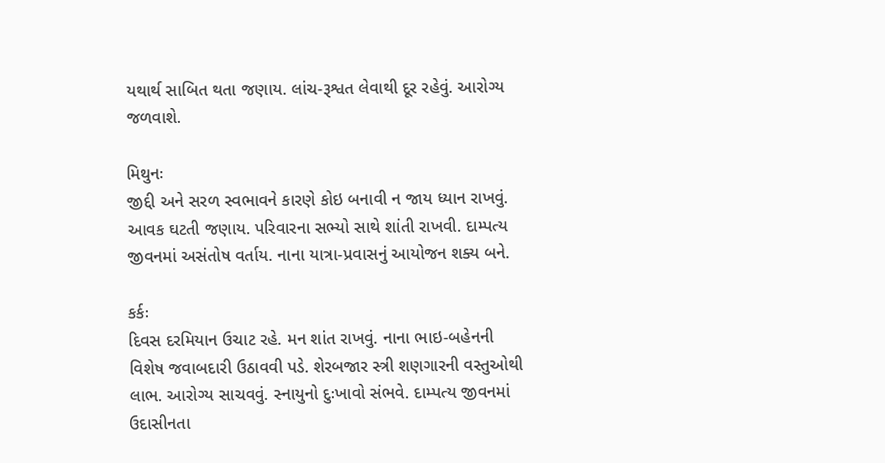યથાર્થ સાબિત થતા જણાય. લાંચ-રૂશ્વત લેવાથી દૂર રહેવું. આરોગ્ય જળવાશે.

મિથુનઃ
જીદ્દી અને સરળ સ્વભાવને કારણે કોઇ બનાવી ન જાય ધ્યાન રાખવું. આવક ઘટતી જણાય. પરિવારના સભ્યો સાથે શાંતી રાખવી. દામ્પત્ય જીવનમાં અસંતોષ વર્તાય. નાના યાત્રા-પ્રવાસનું આયોજન શક્ય બને.

કર્કઃ
દિવસ દરમિયાન ઉચાટ રહે. મન શાંત રાખવું. નાના ભાઇ-બહેનની વિશેષ જવાબદારી ઉઠાવવી પડે. શેરબજાર સ્ત્રી શણગારની વસ્તુઓથી લાભ. આરોગ્ય સાચવવું. સ્નાયુનો દુઃખાવો સંભવે. દામ્પત્ય જીવનમાં ઉદાસીનતા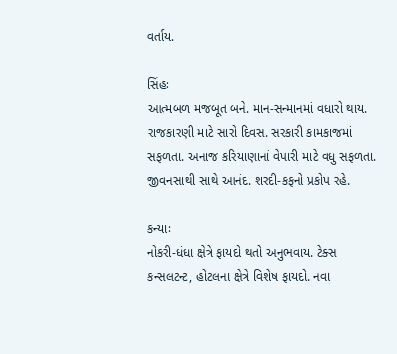વર્તાય.

સિંહઃ
આત્મબળ મજબૂત બને. માન-સન્માનમાં વધારો થાય. રાજકારણી માટે સારો દિવસ. સરકારી કામકાજમાં સફળતા. અનાજ કરિયાણાનાં વેપારી માટે વધુ સફળતા. જીવનસાથી સાથે આનંદ. શરદી-કફનો પ્રકોપ રહે.

કન્યાઃ
નોકરી-ધંધા ક્ષેત્રે ફાયદો થતો અનુભવાય. ટેક્સ કન્સલટન્ટ, હોટલના ક્ષેત્રે વિશેષ ફાયદો. નવા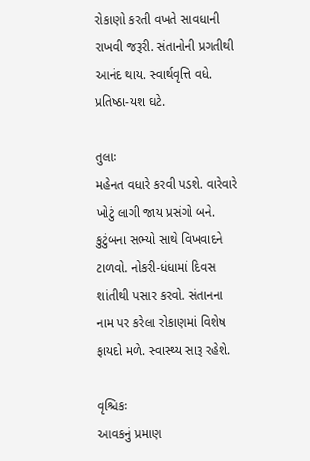રોકાણો કરતી વખતે સાવધાની રાખવી જરૂરી. સંતાનોની પ્રગતીથી આનંદ થાય. સ્વાર્થવૃત્તિ વધે. પ્રતિષ્‍ઠા-યશ ઘટે.

તુલાઃ
મહેનત વધારે કરવી પડશે. વારેવારે ખોટું લાગી જાય પ્રસંગો બને. કુટુંબના સભ્યો સાથે વિખવાદને ટાળવો. નોકરી-ધંધામાં દિવસ શાંતીથી પસાર કરવો. સંતાનના નામ પર કરેલા રોકાણમાં વિશેષ ફાયદો મળે. સ્વાસ્થ્ય સારૂ રહેશે.

વૃશ્ચિકઃ
આવકનું પ્રમાણ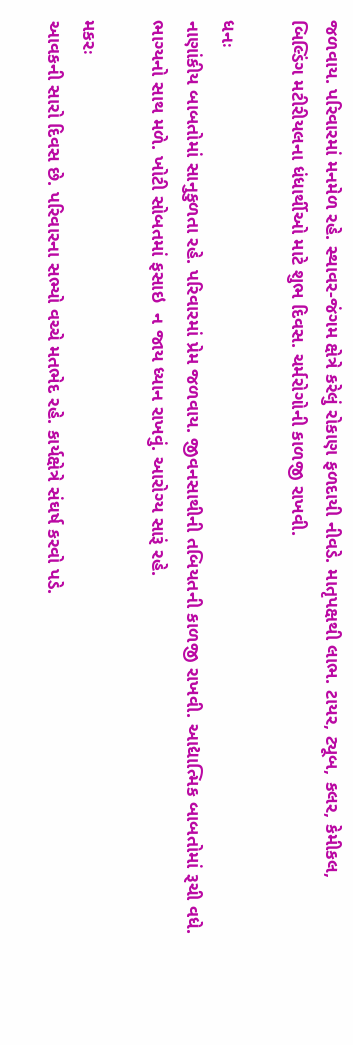જળવાય. પરિવારમાં મનમેળ રહે. સ્થાવર-જંગમ ક્ષેત્રે કરેલું રોકાણ ફળદાયી નીવડે. માતૃપક્ષથી લાભ. ટાયર, ટ્યૂબ, કલર, કેમીકલ, બિલ્ડિંગ મટીરીયલના ધંધાર્થીઓ માટે શુભ દિવસ. ચર્મરોગોની કાળજી રાખવી.

ધનઃ
નાણાંકીય બાબતોમાં સાનુકુળતા રહે. પરિવારમાં પ્રેમ જળવાય. જીવનસાથીની તબિયતની કાળજી રાખવી. આદ્યાત્મિક બાબતોમાં રૂચી વધે. ભાગ્યનો સાથ મળે. ખોટી સોબતમાં ફસાઇ  ન જાય ધ્યાન રાખવું. આરોગ્ય સારૂં રહે.

મકરઃ
આવકની સારો દિવસ છે. પરિવારના સભ્યો વચ્ચે મતભેદ રહે. કાર્યક્ષેત્રે સંઘર્ષ કરવો પડે.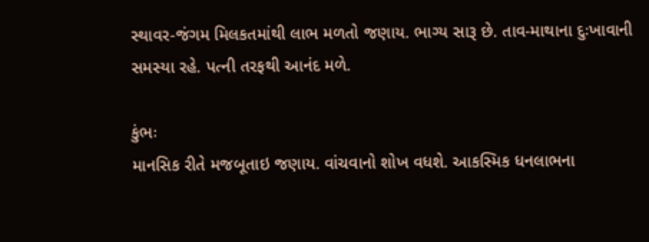સ્થાવર-જંગમ મિલકતમાંથી લાભ મળતો જણાય. ભાગ્ય સારૂ છે. તાવ-માથાના દુઃખાવાની સમસ્યા રહે. પત્ની તરફથી આનંદ મળે.

કુંભઃ
માનસિક રીતે મજબૂતાઇ જણાય. વાંચવાનો શોખ વધશે. આકસ્મિક ધનલાભના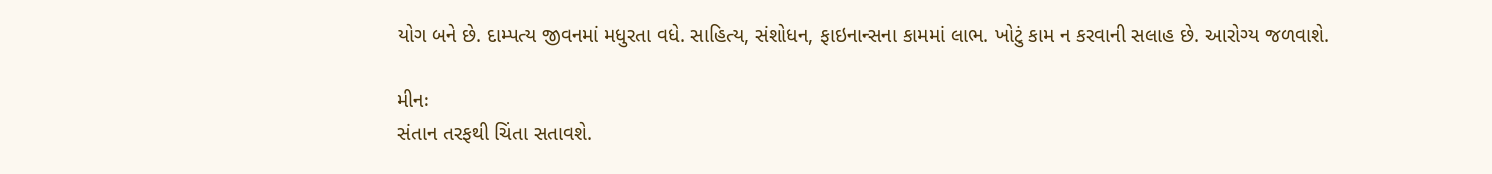યોગ બને છે. દામ્પત્ય જીવનમાં મધુરતા વધે. સાહિત્ય, સંશોધન, ફાઇનાન્સના કામમાં લાભ. ખોટું કામ ન કરવાની સલાહ છે. આરોગ્ય જળવાશે.

મીનઃ
સંતાન તરફથી ચિંતા સતાવશે.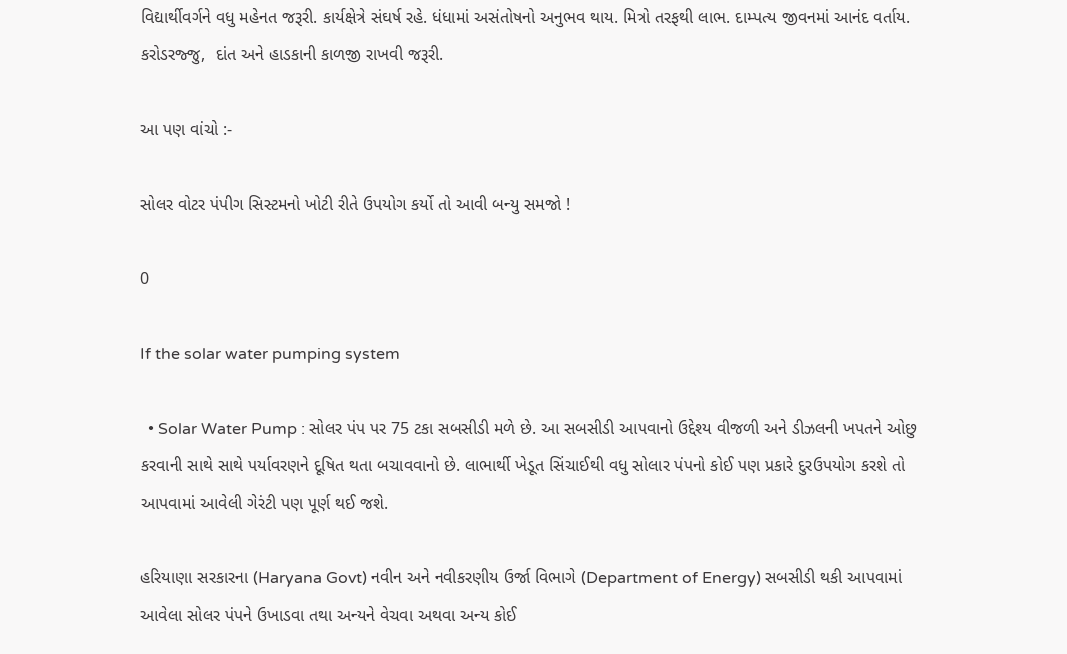વિદ્યાર્થીવર્ગને વધુ મહેનત જરૂરી. કાર્યક્ષેત્રે સંઘર્ષ રહે. ધંધામાં અસંતોષનો અનુભવ થાય. મિત્રો તરફથી લાભ. દામ્પત્ય જીવનમાં આનંદ વર્તાય. કરોડરજ્જુ,  દાંત અને હાડકાની કાળજી રાખવી જરૂરી.

આ પણ વાંચો :-

સોલર વોટર પંપીગ સિસ્ટમનો ખોટી રીતે ઉપયોગ કર્યો તો આવી બન્યુ સમજો !

0

If the solar water pumping system

  • Solar Water Pump : સોલર પંપ પર 75 ટકા સબસીડી મળે છે. આ સબસીડી આપવાનો ઉદ્દેશ્ય વીજળી અને ડીઝલની ખપતને ઓછુ કરવાની સાથે સાથે પર્યાવરણને દૂષિત થતા બચાવવાનો છે. લાભાર્થી ખેડૂત સિંચાઈથી વધુ સોલાર પંપનો કોઈ પણ પ્રકારે દુરઉપયોગ કરશે તો આપવામાં આવેલી ગેરંટી પણ પૂર્ણ થઈ જશે.

હરિયાણા સરકારના (Haryana Govt) નવીન અને નવીકરણીય ઉર્જા વિભાગે (Department of Energy) સબસીડી થકી આપવામાં આવેલા સોલર પંપને ઉખાડવા તથા અન્યને વેચવા અથવા અન્ય કોઈ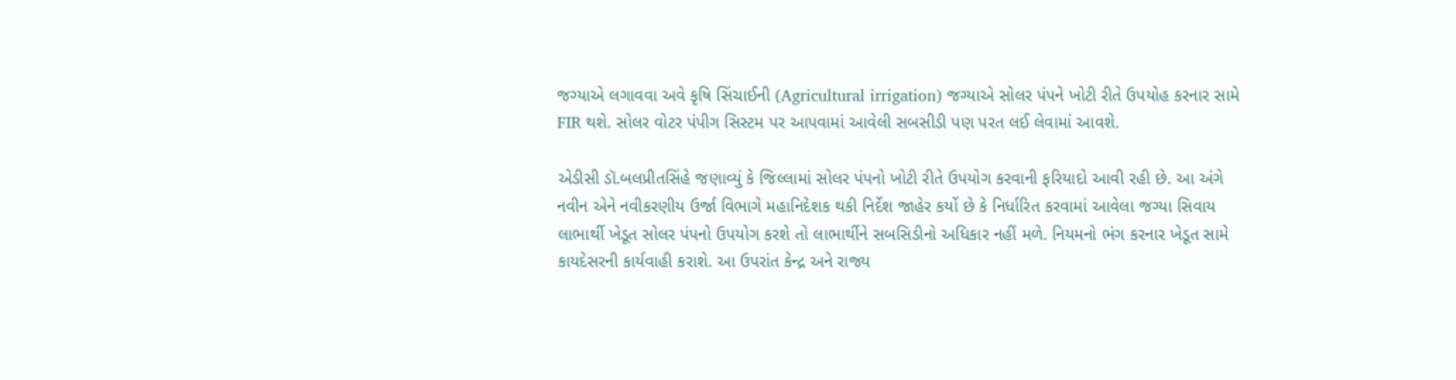જગ્યાએ લગાવવા અવે કૃષિ સિંચાઈની (Agricultural irrigation) જગ્યાએ સોલર પંપને ખોટી રીતે ઉપયોહ કરનાર સામે FIR થશે. સોલર વોટર પંપીગ સિસ્ટમ પર આપવામાં આવેલી સબસીડી પણ પરત લઈ લેવામાં આવશે.

એડીસી ડૉ.બલપ્રીતસિંહે જણાવ્યું કે જિલ્લામાં સોલર પંપનો ખોટી રીતે ઉપયોગ કરવાની ફરિયાદો આવી રહી છે. આ અંગે નવીન એને નવીકરણીય ઉર્જા વિભાગે મહાનિદેશક થકી નિર્દેશ જાહેર કર્યો છે કે નિર્ધારિત કરવામાં આવેલા જગ્યા સિવાય લાભાર્થી ખેડૂત સોલર પંપનો ઉપયોગ કરશે તો લાભાર્થીને સબસિડીનો અધિકાર નહીં મળે. નિયમનો ભંગ કરનાર ખેડૂત સામે કાયદેસરની કાર્યવાહી કરાશે. આ ઉપરાંત કેન્દ્ર અને રાજ્ય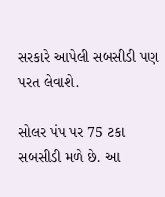સરકારે આપેલી સબસીડી પણ પરત લેવાશે.

સોલર પંપ પર 75 ટકા સબસીડી મળે છે. આ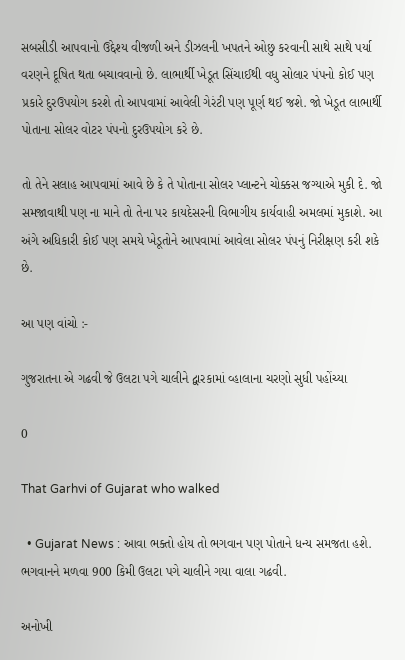સબસીડી આપવાનો ઉદ્દેશ્ય વીજળી અને ડીઝલની ખપતને ઓછુ કરવાની સાથે સાથે પર્યા વરણને દૂષિત થતા બચાવવાનો છે. લાભાર્થી ખેડૂત સિંચાઈથી વધુ સોલાર પંપનો કોઈ પણ પ્રકારે દુરઉપયોગ કરશે તો આપવામાં આવેલી ગેરંટી પણ પૂર્ણ થઈ જશે. જો ખેડૂત લાભાર્થી પોતાના સોલર વોટર પંપનો દુરઉપયોગ કરે છે.

તો તેને સલાહ આપવામાં આવે છે કે તે પોતાના સોલર પ્લાન્ટને ચોક્કસ જગ્યાએ મુકી દે. જો સમજાવાથી પણ ના માને તો તેના પર કાયદેસરની વિભાગીય કાર્યવાહી અમલમાં મુકાશે. આ અંગે અધિકારી કોઈ પણ સમયે ખેડૂતોને આપવામાં આવેલા સોલર પંપનું નિરીક્ષણ કરી શકે છે.

આ પણ વાંચો :-

ગુજરાતના એ ગઢવી જે ઉલટા પગે ચાલીને દ્વારકામાં વ્હાલાના ચરણો સુધી પહોંચ્યા

0

That Garhvi of Gujarat who walked

  • Gujarat News : આવા ભક્તો હોય તો ભગવાન પણ પોતાને ધન્ય સમજતા હશે. ભગવાનને મળવા 900 કિમી ઉલટા પગે ચાલીને ગયા વાલા ગઢવી.

અનોખી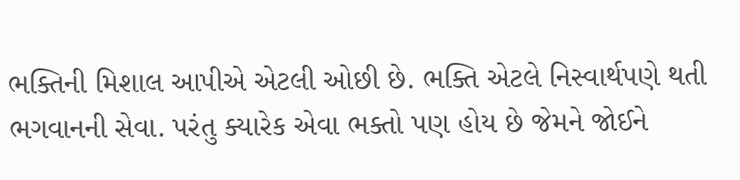ભક્તિની મિશાલ આપીએ એટલી ઓછી છે. ભક્તિ એટલે નિસ્વાર્થપણે થતી ભગવાનની સેવા. પરંતુ ક્યારેક એવા ભક્તો પણ હોય છે જેમને જોઈને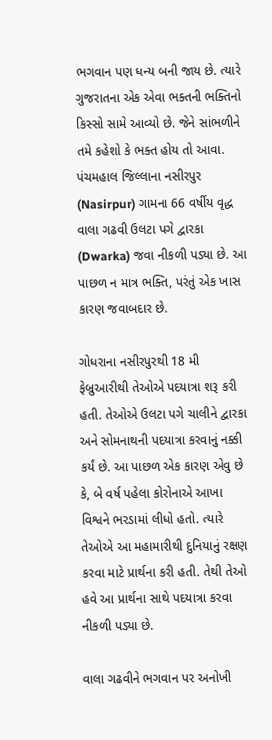ભગવાન પણ ધન્ય બની જાય છે. ત્યારે ગુજરાતના એક એવા ભક્તની ભક્તિનો કિસ્સો સામે આવ્યો છે. જેને સાંભળીને તમે કહેશો કે ભક્ત હોય તો આવા. પંચમહાલ જિલ્લાના નસીરપુર (Nasirpur) ગામના 66 વર્ષીય વૃદ્ધ વાલા ગઢવી ઉલટા પગે દ્વારકા (Dwarka) જવા નીકળી પડ્યા છે. આ પાછળ ન માત્ર ભક્તિ, પરંતું એક ખાસ કારણ જવાબદાર છે.

ગોધરાના નસીરપુરથી 18 મી ફેબ્રુઆરીથી તેઓએ પદયાત્રા શરૂ કરી હતી. તેઓએ ઉલટા પગે ચાલીને દ્વારકા અને સોમનાથની પદયાત્રા કરવાનું નક્કી કર્યં છે. આ પાછળ એક કારણ એવુ છે કે, બે વર્ષ પહેલા કોરોનાએ આખા વિશ્વને ભરડામાં લીધો હતો. ત્યારે તેઓએ આ મહામારીથી દુનિયાનું રક્ષણ કરવા માટે પ્રાર્થના કરી હતી. તેથી તેઓ હવે આ પ્રાર્થના સાથે પદયાત્રા કરવા નીકળી પડ્યા છે.

વાલા ગઢવીને ભગવાન પર અનોખી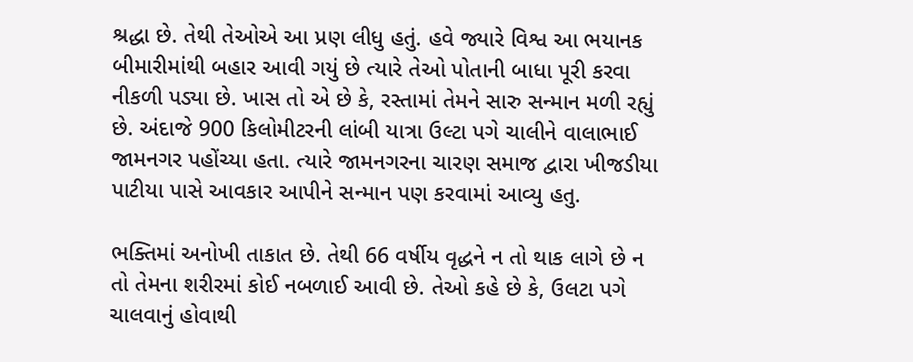શ્રદ્ધા છે. તેથી તેઓએ આ પ્રણ લીધુ હતું. હવે જ્યારે વિશ્વ આ ભયાનક બીમારીમાંથી બહાર આવી ગયું છે ત્યારે તેઓ પોતાની બાધા પૂરી કરવા નીકળી પડ્યા છે. ખાસ તો એ છે કે, રસ્તામાં તેમને સારુ સન્માન મળી રહ્યું છે. અંદાજે 900 કિલોમીટરની લાંબી યાત્રા ઉલ્ટા પગે ચાલીને વાલાભાઈ જામનગર પહોંચ્યા હતા. ત્યારે જામનગરના ચારણ સમાજ દ્વારા ખીજડીયા પાટીયા પાસે આવકાર આપીને સન્માન પણ કરવામાં આવ્યુ હતુ.

ભક્તિમાં અનોખી તાકાત છે. તેથી 66 વર્ષીય વૃદ્ધને ન તો થાક લાગે છે ન તો તેમના શરીરમાં કોઈ નબળાઈ આવી છે. તેઓ કહે છે કે, ઉલટા પગે ચાલવાનું હોવાથી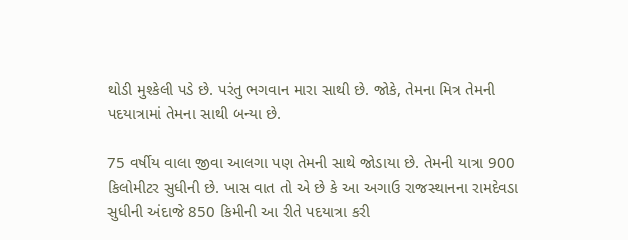થોડી મુશ્કેલી પડે છે. પરંતુ ભગવાન મારા સાથી છે. જોકે, તેમના મિત્ર તેમની પદયાત્રામાં તેમના સાથી બન્યા છે.

75 વર્ષીય વાલા જીવા આલગા પણ તેમની સાથે જોડાયા છે. તેમની યાત્રા 900 કિલોમીટર સુધીની છે. ખાસ વાત તો એ છે કે આ અગાઉ રાજસ્થાનના રામદેવડા સુધીની અંદાજે 850 કિમીની આ રીતે પદયાત્રા કરી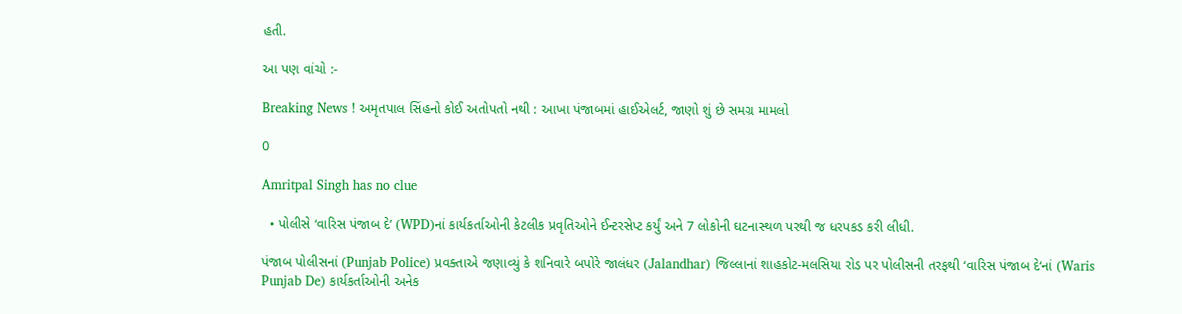હતી.

આ પણ વાંચો :-

Breaking News ! અમૃતપાલ સિંહનો કોઈ અતોપતો નથી : આખા પંજાબમાં હાઈએલર્ટ, જાણો શું છે સમગ્ર મામલો

0

Amritpal Singh has no clue

  • પોલીસે ‘વારિસ પંજાબ દે’ (WPD)નાં કાર્યકર્તાઓની કેટલીક પ્રવૃતિઓને ઈન્ટરસેપ્ટ કર્યું અને 7 લોકોની ઘટનાસ્થળ પરથી જ ધરપકડ કરી લીધી.

પંજાબ પોલીસનાં (Punjab Police) પ્રવક્તાએ જણાવ્યું કે શનિવારે બપોરે જાલંધર (Jalandhar) જિલ્લાનાં શાહકોટ-મલસિયા રોડ પર પોલીસની તરફથી ‘વારિસ પંજાબ દે‘નાં (Waris Punjab De) કાર્યકર્તાઓની અનેક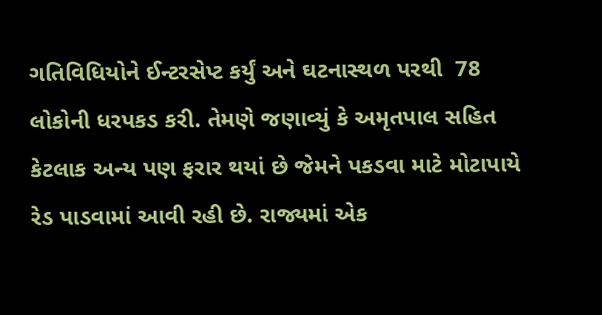ગતિવિધિયોને ઈન્ટરસેપ્ટ કર્યું અને ઘટનાસ્થળ પરથી  78 લોકોની ધરપકડ કરી. તેમણે જણાવ્યું કે અમૃતપાલ સહિત કેટલાક અન્ય પણ ફરાર થયાં છે જેમને પકડવા માટે મોટાપાયે રેડ પાડવામાં આવી રહી છે. રાજ્યમાં એક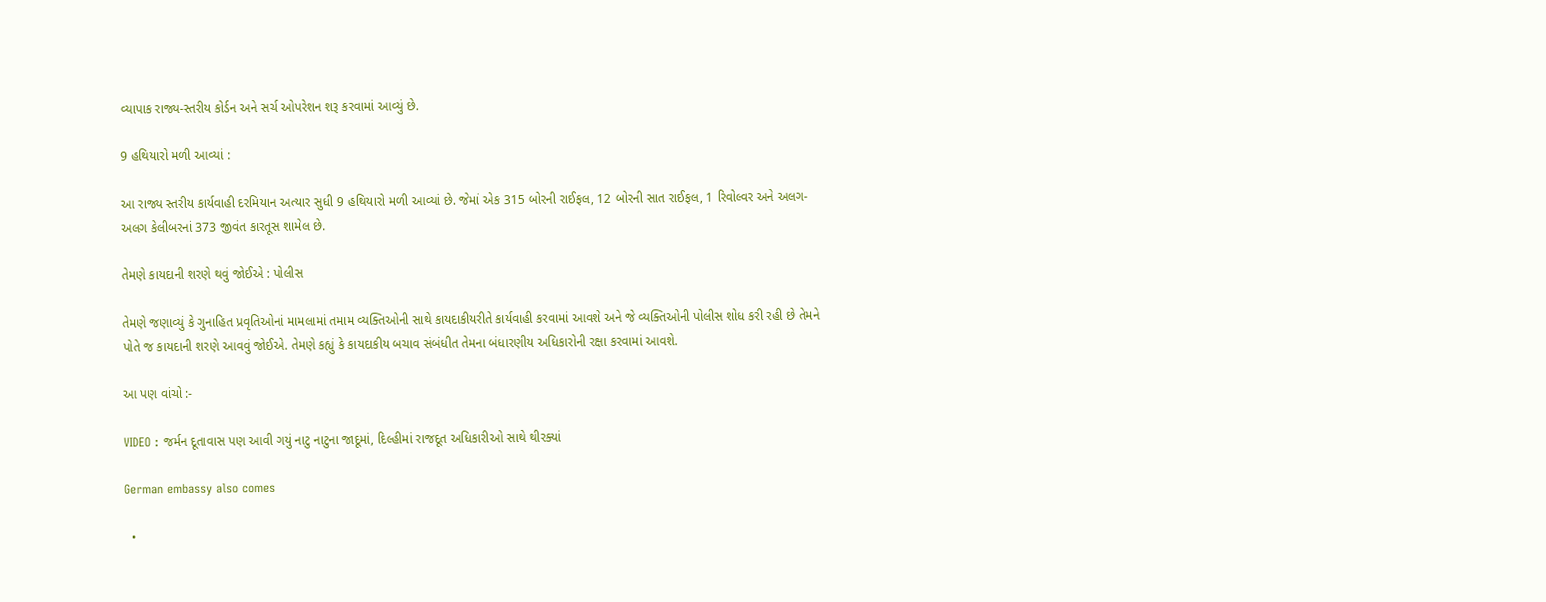વ્યાપાક રાજ્ય-સ્તરીય કોર્ડન અને સર્ચ ઓપરેશન શરૂ કરવામાં આવ્યું છે.

9 હથિયારો મળી આવ્યાં :

આ રાજ્ય સ્તરીય કાર્યવાહી દરમિયાન અત્યાર સુધી 9 હથિયારો મળી આવ્યાં છે. જેમાં એક 315 બોરની રાઈફલ, 12 બોરની સાત રાઈફલ, 1 રિવોલ્વર અને અલગ-અલગ કેલીબરનાં 373 જીવંત કારતૂસ શામેલ છે.

તેમણે કાયદાની શરણે થવું જોઈએ : પોલીસ

તેમણે જણાવ્યું કે ગુનાહિત પ્રવૃતિઓનાં મામલામાં તમામ વ્યક્તિઓની સાથે કાયદાકીયરીતે કાર્યવાહી કરવામાં આવશે અને જે વ્યક્તિઓની પોલીસ શોધ કરી રહી છે તેમને પોતે જ કાયદાની શરણે આવવું જોઈએ. તેમણે કહ્યું કે કાયદાકીય બચાવ સંબંધીત તેમના બંધારણીય અધિકારોની રક્ષા કરવામાં આવશે.

આ પણ વાંચો :-

VIDEO : જર્મન દૂતાવાસ પણ આવી ગયું નાટુ નાટુના જાદૂમાં, દિલ્હીમાં રાજદૂત અધિકારીઓ સાથે થીરક્યાં

German embassy also comes

  •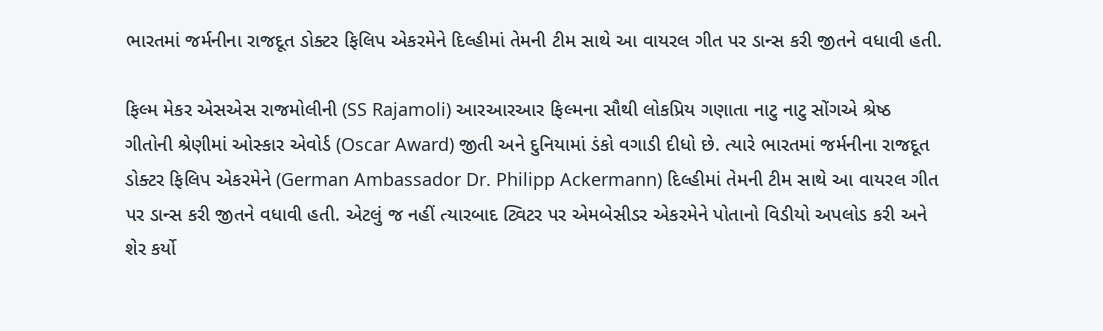ભારતમાં જર્મનીના રાજદૂત ડોક્ટર ફિલિપ એકરમેને દિલ્હીમાં તેમની ટીમ સાથે આ વાયરલ ગીત પર ડાન્સ કરી જીતને વધાવી હતી.

ફિલ્મ મેકર એસએસ રાજમોલીની (SS Rajamoli) આરઆરઆર ફિલ્મના સૌથી લોકપ્રિય ગણાતા નાટુ નાટુ સોંગએ શ્રેષ્ઠ ગીતોની શ્રેણીમાં ઓસ્કાર એવોર્ડ (Oscar Award) જીતી અને દુનિયામાં ડંકો વગાડી દીધો છે. ત્યારે ભારતમાં જર્મનીના રાજદૂત ડોક્ટર ફિલિપ એકરમેને (German Ambassador Dr. Philipp Ackermann) દિલ્હીમાં તેમની ટીમ સાથે આ વાયરલ ગીત પર ડાન્સ કરી જીતને વધાવી હતી. એટલું જ નહીં ત્યારબાદ ટ્વિટર પર એમબેસીડર એકરમેને પોતાનો વિડીયો અપલોડ કરી અને શેર કર્યો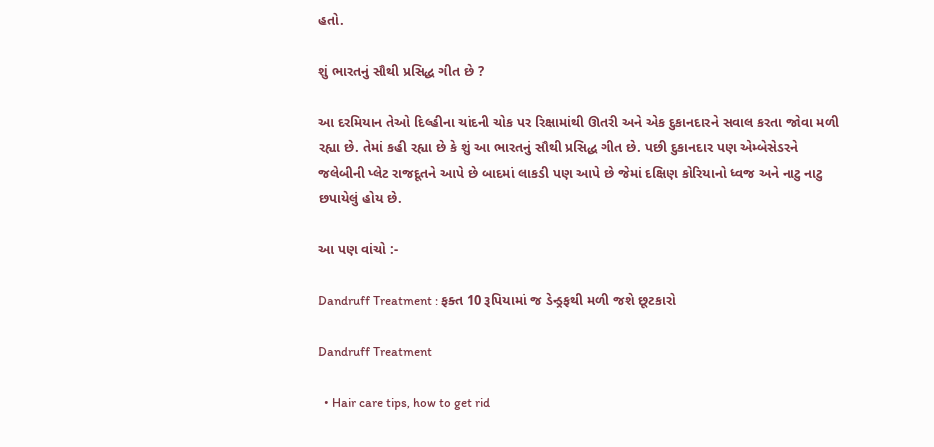હતો.

શું ભારતનું સૌથી પ્રસિદ્ધ ગીત છે ?

આ દરમિયાન તેઓ દિલ્હીના ચાંદની ચોક પર રિક્ષામાંથી ઊતરી અને એક દુકાનદારને સવાલ કરતા જોવા મળી રહ્યા છે. તેમાં કહી રહ્યા છે કે શું આ ભારતનું સૌથી પ્રસિદ્ધ ગીત છે. પછી દુકાનદાર પણ એમ્બેસેડરને જલેબીની પ્લેટ રાજદૂતને આપે છે બાદમાં લાકડી પણ આપે છે જેમાં દક્ષિણ કોરિયાનો ધ્વજ અને નાટુ નાટુ છપાયેલું હોય છે.

આ પણ વાંચો :-

Dandruff Treatment : ફક્ત 10 રૂપિયામાં જ ડેન્ડ્રફથી મળી જશે છૂટકારો

Dandruff Treatment

  • Hair care tips, how to get rid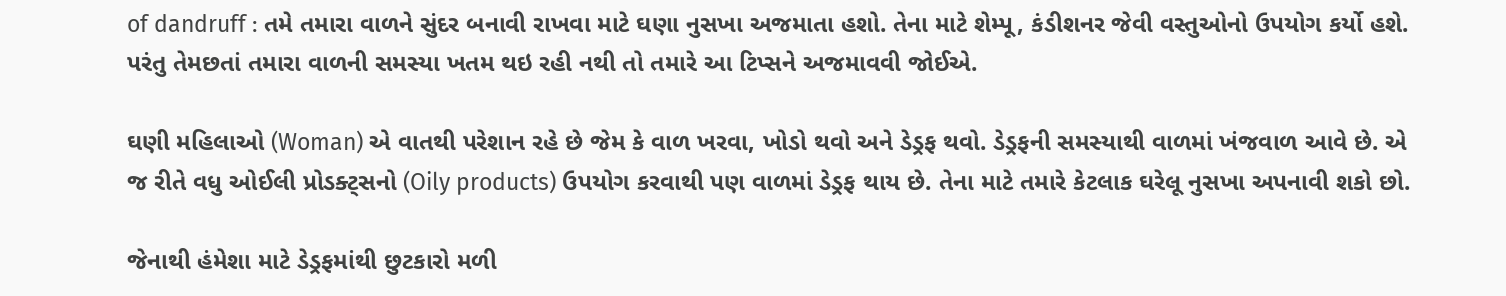of dandruff : તમે તમારા વાળને સુંદર બનાવી રાખવા માટે ઘણા નુસખા અજમાતા હશો. તેના માટે શેમ્પૂ, કંડીશનર જેવી વસ્તુઓનો ઉપયોગ કર્યો હશે. પરંતુ તેમછતાં તમારા વાળની સમસ્યા ખતમ થઇ રહી નથી તો તમારે આ ટિપ્સને અજમાવવી જોઈએ.

ઘણી મહિલાઓ (Woman) એ વાતથી પરેશાન રહે છે જેમ કે વાળ ખરવા, ખોડો થવો અને ડેડ્રફ થવો. ડેડ્રફની સમસ્યાથી વાળમાં ખંજવાળ આવે છે. એ જ રીતે વધુ ઓઈલી પ્રોડક્ટ્સનો (Oily products) ઉપયોગ કરવાથી પણ વાળમાં ડેડ્રફ થાય છે. તેના માટે તમારે કેટલાક ઘરેલૂ નુસખા અપનાવી શકો છો.

જેનાથી હંમેશા માટે ડેડ્રફમાંથી છુટકારો મળી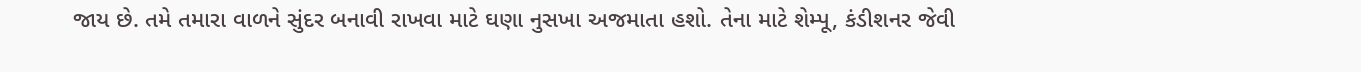જાય છે. તમે તમારા વાળને સુંદર બનાવી રાખવા માટે ઘણા નુસખા અજમાતા હશો. તેના માટે શેમ્પૂ, કંડીશનર જેવી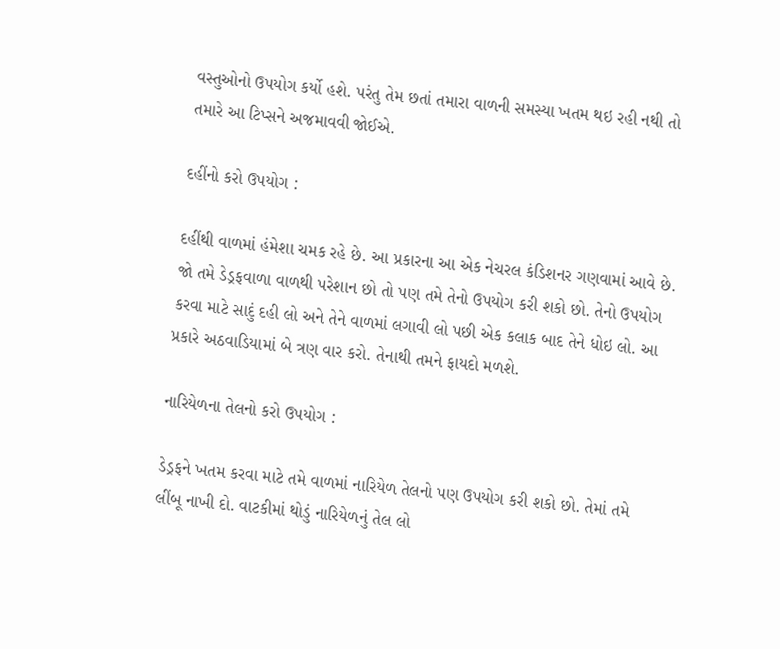વસ્તુઓનો ઉપયોગ કર્યો હશે. પરંતુ તેમ છતાં તમારા વાળની સમસ્યા ખતમ થઇ રહી નથી તો તમારે આ ટિપ્સને અજમાવવી જોઈએ.

દહીંનો કરો ઉપયોગ :

દહીંથી વાળમાં હંમેશા ચમક રહે છે. આ પ્રકારના આ એક નેચરલ કંડિશનર ગણવામાં આવે છે. જો તમે ડેડ્રફવાળા વાળથી પરેશાન છો તો પણ તમે તેનો ઉપયોગ કરી શકો છો. તેનો ઉપયોગ કરવા માટે સાદું દહી લો અને તેને વાળમાં લગાવી લો પછી એક કલાક બાદ તેને ધોઇ લો. આ પ્રકારે અઠવાડિયામાં બે ત્રણ વાર કરો. તેનાથી તમને ફાયદો મળશે.

નારિયેળના તેલનો કરો ઉપયોગ :

ડેડ્રફને ખતમ કરવા માટે તમે વાળમાં નારિયેળ તેલનો પણ ઉપયોગ કરી શકો છો. તેમાં તમે લીંબૂ નાખી દો. વાટકીમાં થોડું નારિયેળનું તેલ લો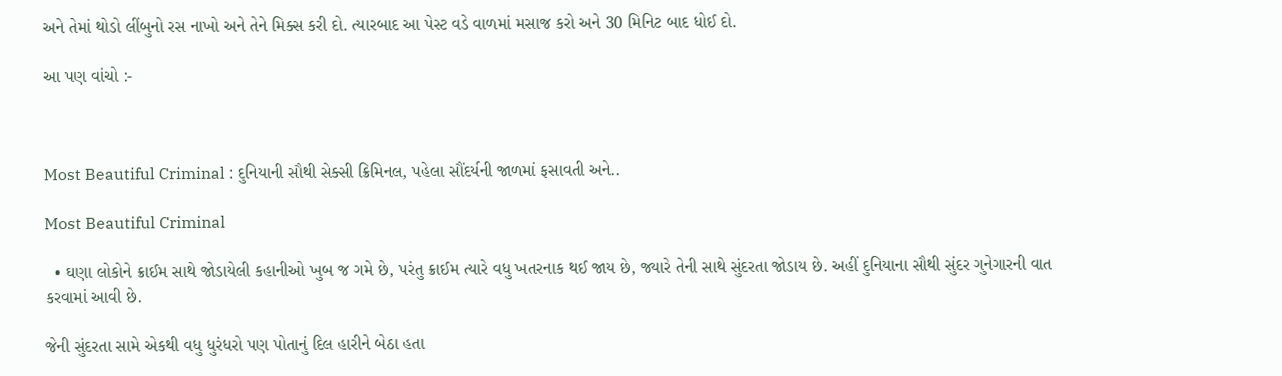અને તેમાં થોડો લીંબુનો રસ નાખો અને તેને મિક્સ કરી દો. ત્યારબાદ આ પેસ્ટ વડે વાળમાં મસાજ કરો અને 30 મિનિટ બાદ ધોઈ દો.

આ પણ વાંચો :-



Most Beautiful Criminal : દુનિયાની સૌથી સેક્સી ક્રિમિનલ, પહેલા સૌંદર્યની જાળમાં ફસાવતી અને..

Most Beautiful Criminal

  • ઘણા લોકોને ક્રાઈમ સાથે જોડાયેલી કહાનીઓ ખુબ જ ગમે છે, પરંતુ ક્રાઈમ ત્યારે વધુ ખતરનાક થઈ જાય છે, જ્યારે તેની સાથે સુંદરતા જોડાય છે. અહીં દુનિયાના સૌથી સુંદર ગુનેગારની વાત કરવામાં આવી છે.

જેની સુંદરતા સામે એકથી વધુ ધુરંધરો પણ પોતાનું દિલ હારીને બેઠા હતા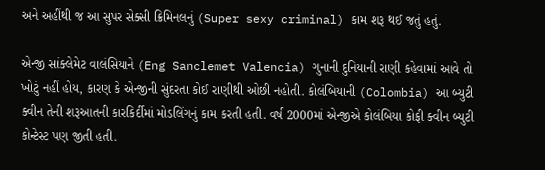અને અહીંથી જ આ સુપર સેક્સી ક્રિમિનલનું (Super sexy criminal) કામ શરૂ થઈ જતું હતું.

એન્જી સાંક્લેમેટ વાલંસિયાને (Eng Sanclemet Valencia) ગુનાની દુનિયાની રાણી કહેવામાં આવે તો ખોટું નહીં હોય, કારણ કે એન્જીની સુંદરતા કોઈ રાણીથી ઓછી નહોતી. કોલંબિયાની (Colombia) આ બ્યુટી ક્વીન તેની શરૂઆતની કારકિર્દીમાં મોડલિંગનું કામ કરતી હતી. વર્ષ 2000માં એન્જીએ કોલંબિયા કોફી ક્વીન બ્યુટી કોન્ટેસ્ટ પણ જીતી હતી.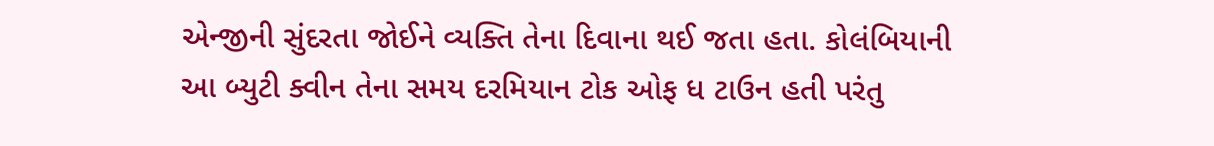એન્જીની સુંદરતા જોઈને વ્યક્તિ તેના દિવાના થઈ જતા હતા. કોલંબિયાની આ બ્યુટી ક્વીન તેના સમય દરમિયાન ટોક ઓફ ધ ટાઉન હતી પરંતુ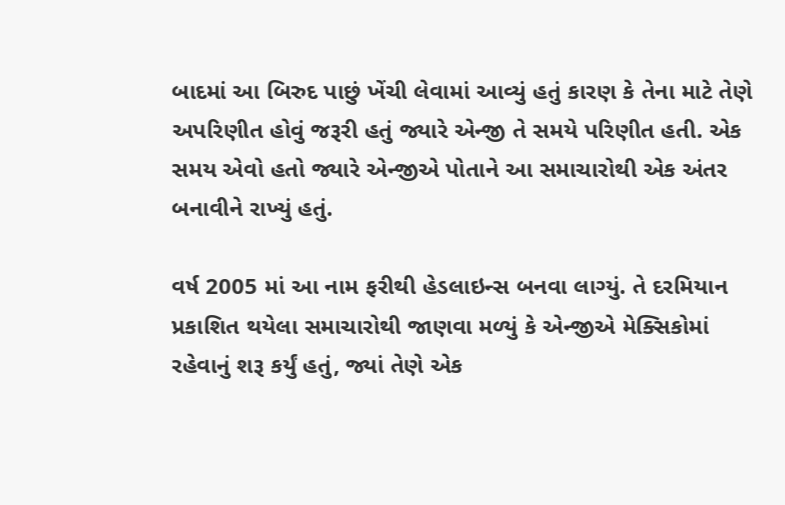બાદમાં આ બિરુદ પાછું ખેંચી લેવામાં આવ્યું હતું કારણ કે તેના માટે તેણે અપરિણીત હોવું જરૂરી હતું જ્યારે એન્જી તે સમયે પરિણીત હતી. એક સમય એવો હતો જ્યારે એન્જીએ પોતાને આ સમાચારોથી એક અંતર બનાવીને રાખ્યું હતું.

વર્ષ 2005 માં આ નામ ફરીથી હેડલાઇન્સ બનવા લાગ્યું. તે દરમિયાન પ્રકાશિત થયેલા સમાચારોથી જાણવા મળ્યું કે એન્જીએ મેક્સિકોમાં રહેવાનું શરૂ કર્યું હતું, જ્યાં તેણે એક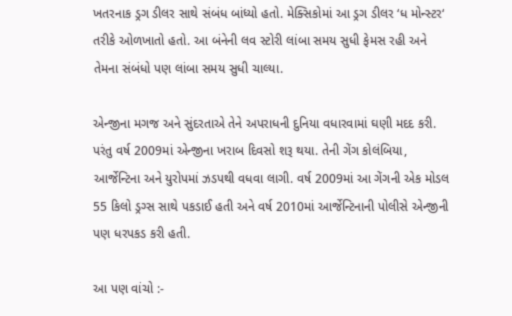ખતરનાક ડ્રગ ડીલર સાથે સંબંધ બાંધ્યો હતો. મેક્સિકોમાં આ ડ્રગ ડીલર ‘ધ મોન્સ્ટર‘ તરીકે ઓળખાતો હતો. આ બંનેની લવ સ્ટોરી લાંબા સમય સુધી ફેમસ રહી અને તેમના સંબંધો પણ લાંબા સમય સુધી ચાલ્યા.

એન્જીના મગજ અને સુંદરતાએ તેને અપરાધની દુનિયા વધારવામાં ઘણી મદદ કરી. પરંતુ વર્ષ 2009માં એન્જીના ખરાબ દિવસો શરૂ થયા. તેની ગેંગ કોલંબિયા, આર્જેન્ટિના અને યુરોપમાં ઝડપથી વધવા લાગી. વર્ષ 2009માં આ ગેંગની એક મોડલ 55 કિલો ડ્રગ્સ સાથે પકડાઈ હતી અને વર્ષ 2010માં આર્જેન્ટિનાની પોલીસે એન્જીની પણ ધરપકડ કરી હતી.

આ પણ વાંચો :-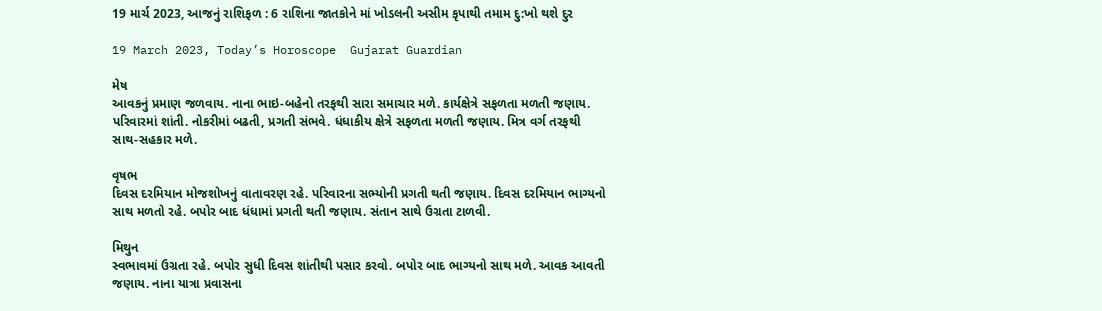19 માર્ચ 2023, આજનું રાશિફળ : 6 રાશિના જાતકોને માં ખોડલની અસીમ કૃપાથી તમામ દુ:ખો થશે દુર

19 March 2023, Today’s Horoscope  Gujarat Guardian

મેષ
આવકનું પ્રમાણ જળવાય. નાના ભાઇ-બહેનો તરફથી સારા સમાચાર મળે. કાર્યક્ષેત્રે સફળતા મળતી જણાય. પરિવારમાં શાંતી. નોકરીમાં બઢતી, પ્રગતી સંભવે. ધંધાકીય ક્ષેત્રે સફળતા મળતી જણાય. મિત્ર વર્ગ તરફથી સાથ-સહકાર મળે.

વૃષભ
દિવસ દરમિયાન મોજશોખનું વાતાવરણ રહે. પરિવારના સભ્યોની પ્રગતી થતી જણાય. દિવસ દરમિયાન ભાગ્યનો સાથ મળતો રહે. બપોર બાદ ધંધામાં પ્રગતી થતી જણાય. સંતાન સાથે ઉગ્રતા ટાળવી.

મિથુન
સ્વભાવમાં ઉગ્રતા રહે. બપોર સુધી દિવસ શાંતીથી પસાર કરવો. બપોર બાદ ભાગ્યનો સાથ મળે. આવક આવતી જણાય. નાના યાત્રા પ્રવાસના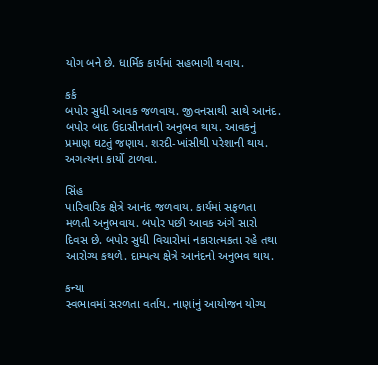યોગ બને છે. ધાર્મિક કાર્યમાં સહભાગી થવાય.

કર્ક
બપોર સુધી આવક જળવાય. જીવનસાથી સાથે આનંદ. બપોર બાદ ઉદાસીનતાનો અનુભવ થાય. આવકનું પ્રમાણ ઘટતું જણાય. શરદી-ખાંસીથી પરેશાની થાય. અગત્યના કાર્યો ટાળવા.

સિંહ
પારિવારિક ક્ષેત્રે આનંદ જળવાય. કાર્યમાં સફળતા મળતી અનુભવાય. બપોર પછી આવક અંગે સારો દિવસ છે. બપોર સુધી વિચારોમાં નકારાત્મકતા રહે તથા આરોગ્ય કથળે. દામ્પત્ય ક્ષેત્રે આનંદનો અનુભવ થાય.

કન્યા
સ્વભાવમાં સરળતા વર્તાય. નાણાંનું આયોજન યોગ્ય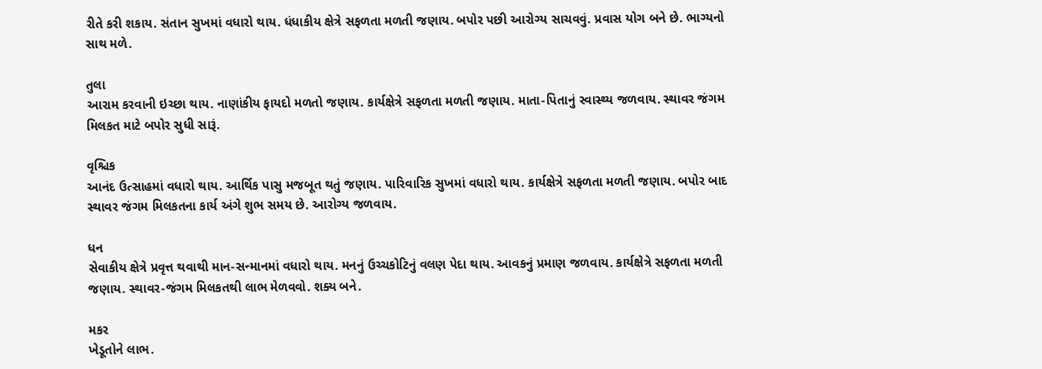રીતે કરી શકાય. સંતાન સુખમાં વધારો થાય. ધંધાકીય ક્ષેત્રે સફળતા મળતી જણાય. બપોર પછી આરોગ્ય સાચવવું. પ્રવાસ યોગ બને છે. ભાગ્યનો સાથ મળે.

તુલા
આરામ કરવાની ઇચ્છા થાય. નાણાંકીય ફાયદો મળતો જણાય. કાર્યક્ષેત્રે સફળતા મળતી જણાય. માતા-પિતાનું સ્વાસ્થ્ય જળવાય. સ્થાવર જંગમ મિલકત માટે બપોર સુધી સારૂં.

વૃશ્ચિક
આનંદ ઉત્સાહમાં વધારો થાય. આર્થિક પાસુ મજબૂત થતું જણાય. પારિવારિક સુખમાં વધારો થાય. કાર્યક્ષેત્રે સફળતા મળતી જણાય. બપોર બાદ સ્થાવર જંગમ મિલકતના કાર્ય અંગે શુભ સમય છે. આરોગ્ય જળવાય.

ધન
સેવાકીય ક્ષેત્રે પ્રવૃત્ત થવાથી માન-સન્માનમાં વધારો થાય. મનનું ઉચ્ચકોટિનું વલણ પેદા થાય. આવકનું પ્રમાણ જળવાય. કાર્યક્ષેત્રે સફળતા મળતી જણાય. સ્થાવર-જંગમ મિલકતથી લાભ મેળવવો. શક્ય બને.

મકર
ખેડૂતોને લાભ.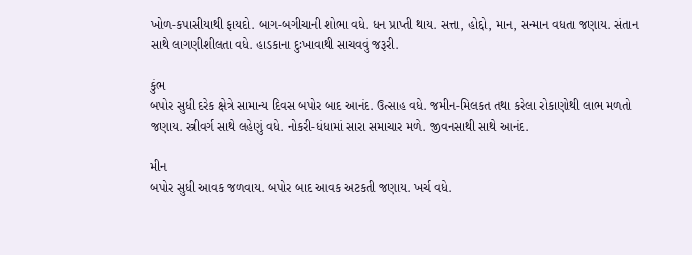ખોળ-કપાસીયાથી ફાયદો. બાગ-બગીચાની શોભા વધે. ધન પ્રાપ્‍તી થાય. સત્તા, હોદ્દો, માન, સન્માન વધતા જણાય. સંતાન સાથે લાગણીશીલતા વધે. હાડકાના દુઃખાવાથી સાચવવું જરૂરી.

કુંભ
બપોર સુધી દરેક ક્ષેત્રે સામાન્ય દિવસ બપોર બાદ આનંદ. ઉત્સાહ વધે. જમીન-મિલકત તથા કરેલા રોકાણોથી લાભ મળતો જણાય. સ્ત્રીવર્ગ સાથે લહેણું વધે. નોકરી-ધંધામાં સારા સમાચાર મળે. જીવનસાથી સાથે આનંદ.

મીન
બપોર સુધી આવક જળવાય. બપોર બાદ આવક અટકતી જણાય. ખર્ચ વધે.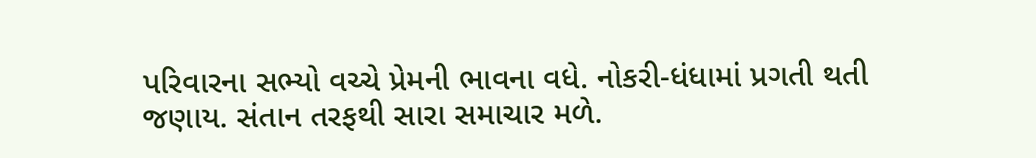પરિવારના સભ્યો વચ્ચે પ્રેમની ભાવના વધે. નોકરી-ધંધામાં પ્રગતી થતી જણાય. સંતાન તરફથી સારા સમાચાર મળે.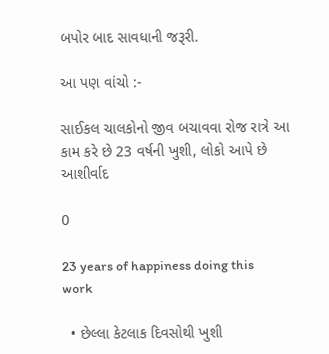બપોર બાદ સાવધાની જરૂરી.

આ પણ વાંચો :-

સાઈકલ ચાલકોનો જીવ બચાવવા રોજ રાત્રે આ કામ કરે છે 23 વર્ષની ખુશી, લોકો આપે છે આશીર્વાદ

0

23 years of happiness doing this work

  • છેલ્લા કેટલાક દિવસોથી ખુશી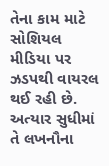તેના કામ માટે સોશિયલ મીડિયા પર ઝડપથી વાયરલ થઈ રહી છે. અત્યાર સુધીમાં તે લખનૌના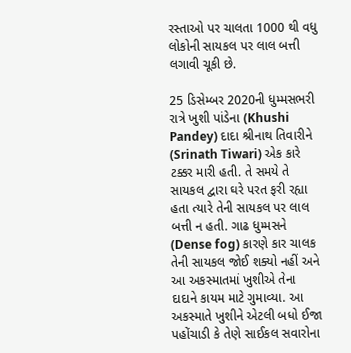રસ્તાઓ પર ચાલતા 1000 થી વધુ લોકોની સાયકલ પર લાલ બત્તી લગાવી ચૂકી છે.

25 ડિસેમ્બર 2020ની ધુમ્મસભરી રાત્રે ખુશી પાંડેના (Khushi Pandey) દાદા શ્રીનાથ તિવારીને (Srinath Tiwari) એક કારે ટક્કર મારી હતી. તે સમયે તે સાયકલ દ્વારા ઘરે પરત ફરી રહ્યા હતા ત્યારે તેની સાયકલ પર લાલ બત્તી ન હતી. ગાઢ ધુમ્મસને (Dense fog) કારણે કાર ચાલક તેની સાયકલ જોઈ શક્યો નહીં અને આ અકસ્માતમાં ખુશીએ તેના દાદાને કાયમ માટે ગુમાવ્યા. આ અકસ્માતે ખુશીને એટલી બધો ઈજા પહોંચાડી કે તેણે સાઈકલ સવારોના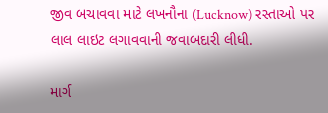જીવ બચાવવા માટે લખનૌના (Lucknow) રસ્તાઓ પર લાલ લાઇટ લગાવવાની જવાબદારી લીધી.

માર્ગ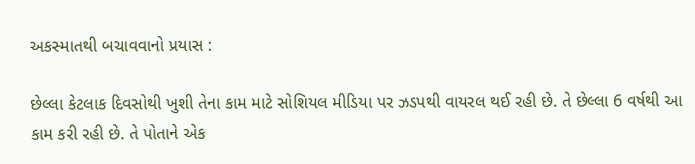અકસ્માતથી બચાવવાનો પ્રયાસ :

છેલ્લા કેટલાક દિવસોથી ખુશી તેના કામ માટે સોશિયલ મીડિયા પર ઝડપથી વાયરલ થઈ રહી છે. તે છેલ્લા 6 વર્ષથી આ કામ કરી રહી છે. તે પોતાને એક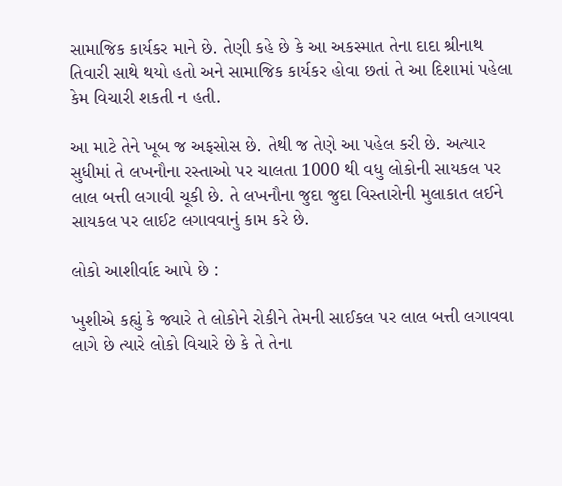સામાજિક કાર્યકર માને છે. તેણી કહે છે કે આ અકસ્માત તેના દાદા શ્રીનાથ તિવારી સાથે થયો હતો અને સામાજિક કાર્યકર હોવા છતાં તે આ દિશામાં પહેલા કેમ વિચારી શકતી ન હતી.

આ માટે તેને ખૂબ જ અફસોસ છે. તેથી જ તેણે આ પહેલ કરી છે. અત્યાર સુધીમાં તે લખનૌના રસ્તાઓ પર ચાલતા 1000 થી વધુ લોકોની સાયકલ પર લાલ બત્તી લગાવી ચૂકી છે. તે લખનૌના જુદા જુદા વિસ્તારોની મુલાકાત લઈને સાયકલ પર લાઈટ લગાવવાનું કામ કરે છે.

લોકો આશીર્વાદ આપે છે :

ખુશીએ કહ્યું કે જ્યારે તે લોકોને રોકીને તેમની સાઈકલ પર લાલ બત્તી લગાવવા લાગે છે ત્યારે લોકો વિચારે છે કે તે તેના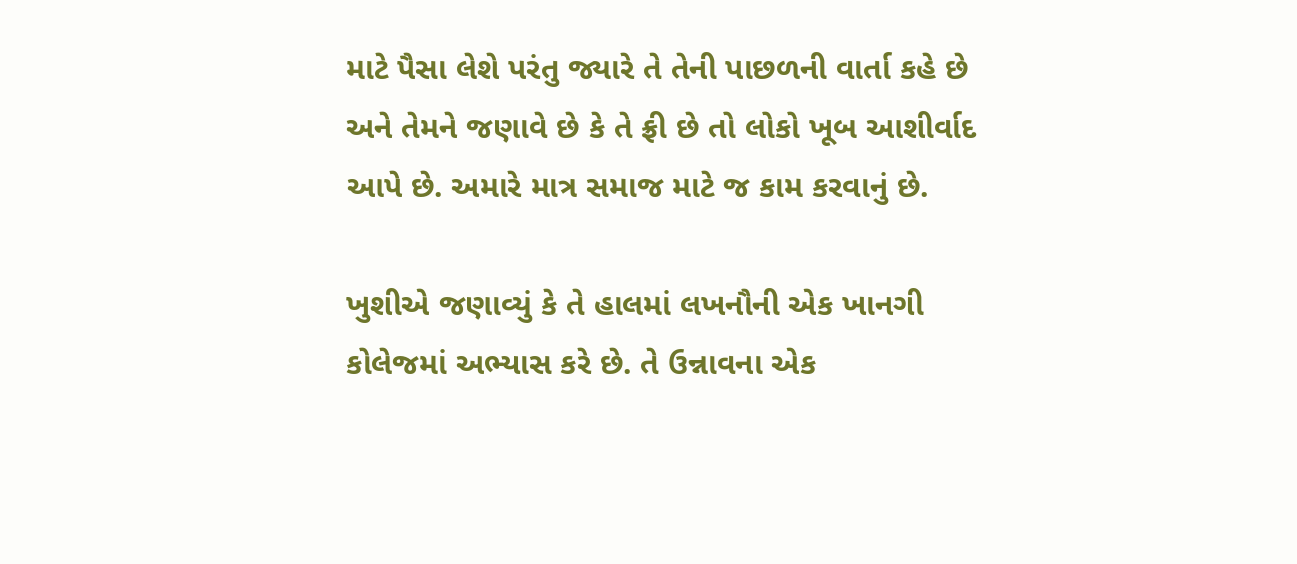માટે પૈસા લેશે પરંતુ જ્યારે તે તેની પાછળની વાર્તા કહે છે અને તેમને જણાવે છે કે તે ફ્રી છે તો લોકો ખૂબ આશીર્વાદ આપે છે. અમારે માત્ર સમાજ માટે જ કામ કરવાનું છે.

ખુશીએ જણાવ્યું કે તે હાલમાં લખનૌની એક ખાનગી કોલેજમાં અભ્યાસ કરે છે. તે ઉન્નાવના એક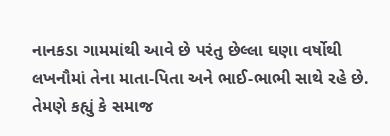નાનકડા ગામમાંથી આવે છે પરંતુ છેલ્લા ઘણા વર્ષોથી લખનૌમાં તેના માતા-પિતા અને ભાઈ-ભાભી સાથે રહે છે. તેમણે કહ્યું કે સમાજ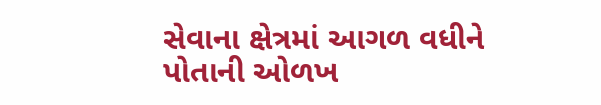સેવાના ક્ષેત્રમાં આગળ વધીને પોતાની ઓળખ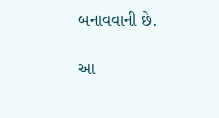બનાવવાની છે.

આ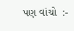પણ વાંચો  :-